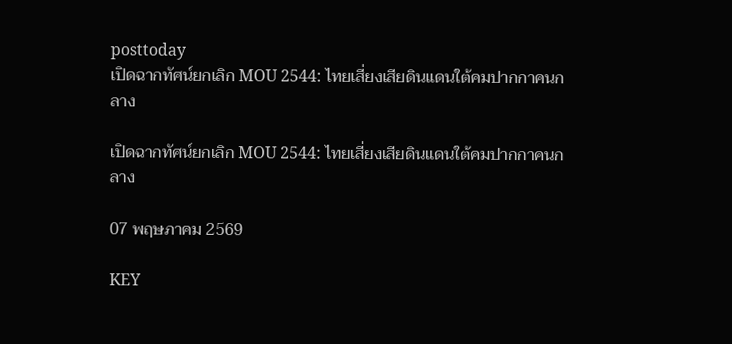posttoday
เปิดฉากทัศน์ยกเลิก MOU 2544: ไทยเสี่ยงเสียดินแดนใต้คมปากกาคนกลาง

เปิดฉากทัศน์ยกเลิก MOU 2544: ไทยเสี่ยงเสียดินแดนใต้คมปากกาคนกลาง

07 พฤษภาคม 2569

KEY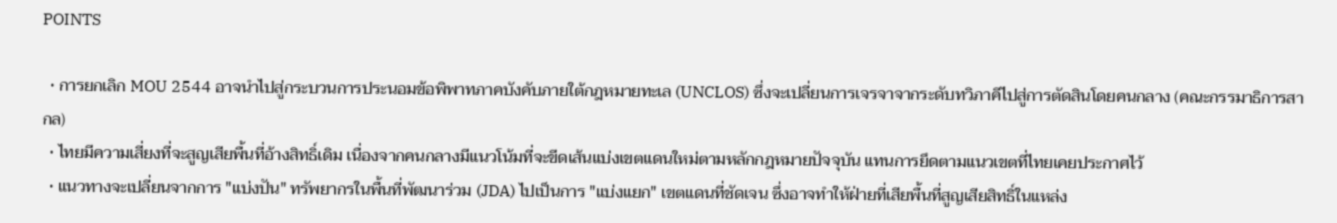POINTS

  • การยกเลิก MOU 2544 อาจนำไปสู่กระบวนการประนอมข้อพิพาทภาคบังคับภายใต้กฎหมายทะเล (UNCLOS) ซึ่งจะเปลี่ยนการเจรจาจากระดับทวิภาคีไปสู่การตัดสินโดยคนกลาง (คณะกรรมาธิการสากล)
  • ไทยมีความเสี่ยงที่จะสูญเสียพื้นที่อ้างสิทธิ์เดิม เนื่องจากคนกลางมีแนวโน้มที่จะขีดเส้นแบ่งเขตแดนใหม่ตามหลักกฎหมายปัจจุบัน แทนการยึดตามแนวเขตที่ไทยเคยประกาศไว้
  • แนวทางจะเปลี่ยนจากการ "แบ่งปัน" ทรัพยากรในพื้นที่พัฒนาร่วม (JDA) ไปเป็นการ "แบ่งแยก" เขตแดนที่ชัดเจน ซึ่งอาจทำให้ฝ่ายที่เสียพื้นที่สูญเสียสิทธิ์ในแหล่ง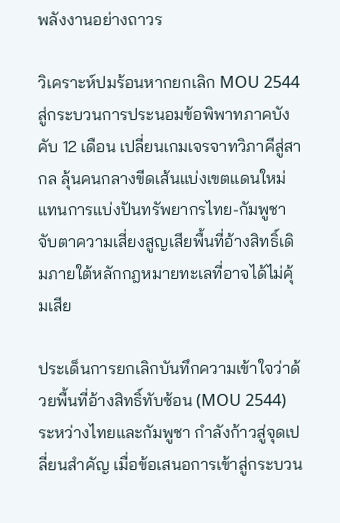พลังงานอย่างถาวร

วิเคราะห์ปมร้อนหากยกเลิก MOU 2544 สู่กระบวนการประนอมข้อพิพาทภาคบังคับ 12 เดือน เปลี่ยนเกมเจรจาทวิภาคีสู่สากล ลุ้นคนกลางขีดเส้นแบ่งเขตแดนใหม่แทนการแบ่งปันทรัพยากรไทย-กัมพูชา จับตาความเสี่ยงสูญเสียพื้นที่อ้างสิทธิ์เดิมภายใต้หลักกฎหมายทะเลที่อาจได้ไม่คุ้มเสีย

ประเด็นการยกเลิกบันทึกความเข้าใจว่าด้วยพื้นที่อ้างสิทธิ์ทับซ้อน (MOU 2544) ระหว่างไทยและกัมพูชา กำลังก้าวสู่จุดเปลี่ยนสำคัญ เมื่อข้อเสนอการเข้าสู่กระบวน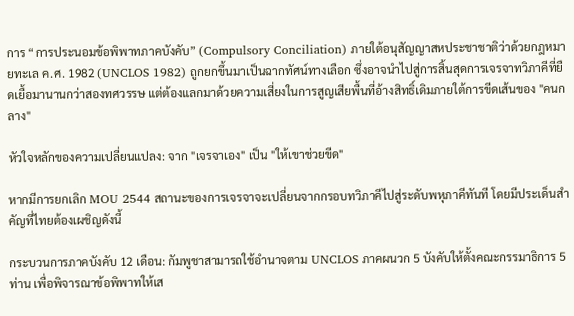การ “การประนอมข้อพิพาทภาคบังคับ” (Compulsory Conciliation) ภายใต้อนุสัญญาสหประชาชาติว่าด้วยกฎหมายทะเล ค.ศ. 1982 (UNCLOS 1982) ถูกยกขึ้นมาเป็นฉากทัศน์ทางเลือก ซึ่งอาจนำไปสู่การสิ้นสุดการเจรจาทวิภาคีที่ยืดเยื้อมานานกว่าสองทศวรรษ แต่ต้องแลกมาด้วยความเสี่ยงในการสูญเสียพื้นที่อ้างสิทธิ์เดิมภายใต้การขีดเส้นของ "คนกลาง"

หัวใจหลักของความเปลี่ยนแปลง: จาก "เจรจาเอง" เป็น "ให้เขาช่วยขีด"

หากมีการยกเลิก MOU 2544 สถานะของการเจรจาจะเปลี่ยนจากกรอบทวิภาคีไปสู่ระดับพหุภาคีทันที โดยมีประเด็นสำคัญที่ไทยต้องเผชิญดังนี้

กระบวนการภาคบังคับ 12 เดือน: กัมพูชาสามารถใช้อำนาจตาม UNCLOS ภาคผนวก 5 บังคับให้ตั้งคณะกรรมาธิการ 5 ท่าน เพื่อพิจารณาข้อพิพาทให้เส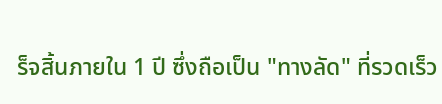ร็จสิ้นภายใน 1 ปี ซึ่งถือเป็น "ทางลัด" ที่รวดเร็ว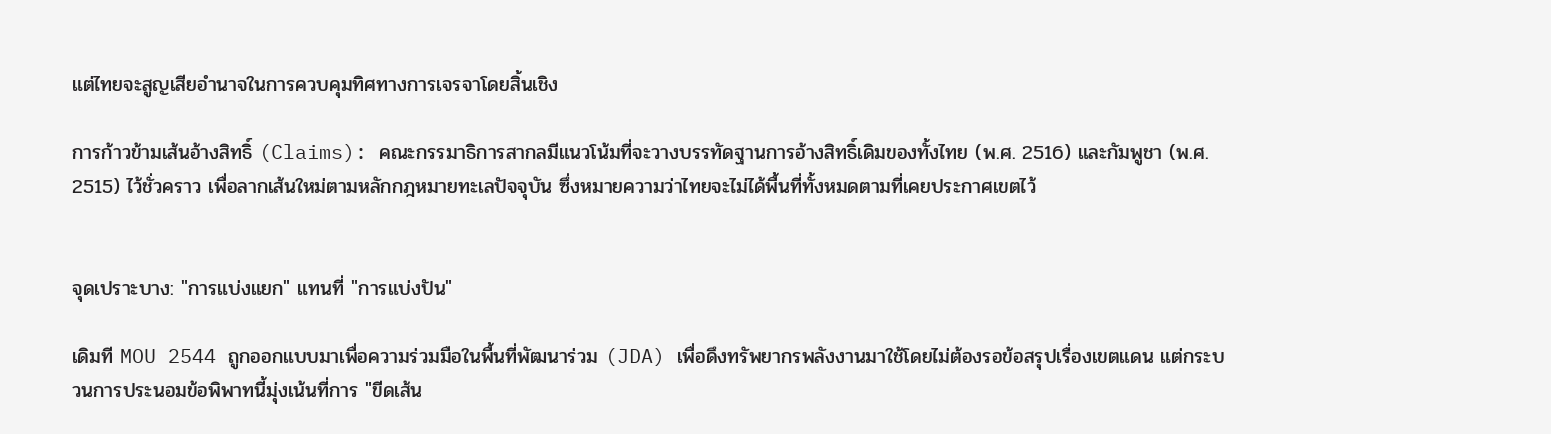แต่ไทยจะสูญเสียอำนาจในการควบคุมทิศทางการเจรจาโดยสิ้นเชิง

การก้าวข้ามเส้นอ้างสิทธิ์ (Claims): คณะกรรมาธิการสากลมีแนวโน้มที่จะวางบรรทัดฐานการอ้างสิทธิ์เดิมของทั้งไทย (พ.ศ. 2516) และกัมพูชา (พ.ศ. 2515) ไว้ชั่วคราว เพื่อลากเส้นใหม่ตามหลักกฎหมายทะเลปัจจุบัน ซึ่งหมายความว่าไทยจะไม่ได้พื้นที่ทั้งหมดตามที่เคยประกาศเขตไว้


จุดเปราะบาง: "การแบ่งแยก" แทนที่ "การแบ่งปัน"

เดิมที MOU 2544 ถูกออกแบบมาเพื่อความร่วมมือในพื้นที่พัฒนาร่วม (JDA) เพื่อดึงทรัพยากรพลังงานมาใช้โดยไม่ต้องรอข้อสรุปเรื่องเขตแดน แต่กระบวนการประนอมข้อพิพาทนี้มุ่งเน้นที่การ "ขีดเส้น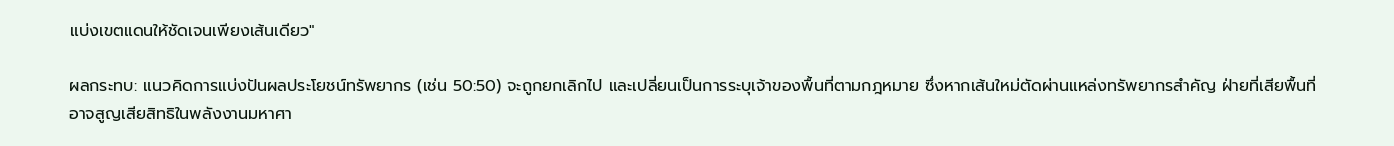แบ่งเขตแดนให้ชัดเจนเพียงเส้นเดียว"

ผลกระทบ: แนวคิดการแบ่งปันผลประโยชน์ทรัพยากร (เช่น 50:50) จะถูกยกเลิกไป และเปลี่ยนเป็นการระบุเจ้าของพื้นที่ตามกฎหมาย ซึ่งหากเส้นใหม่ตัดผ่านแหล่งทรัพยากรสำคัญ ฝ่ายที่เสียพื้นที่อาจสูญเสียสิทธิในพลังงานมหาศา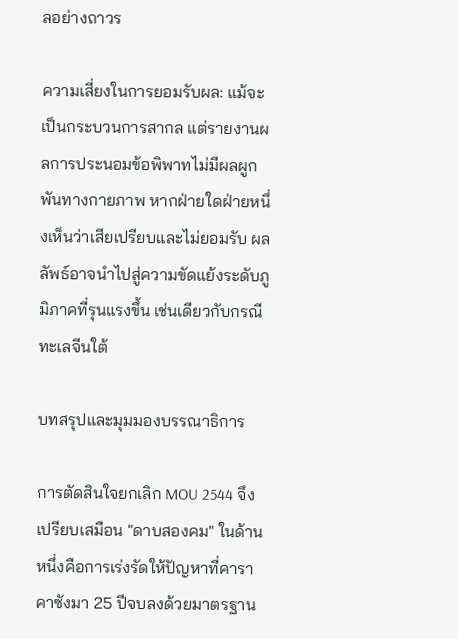ลอย่างถาวร

ความเสี่ยงในการยอมรับผล: แม้จะเป็นกระบวนการสากล แต่รายงานผลการประนอมข้อพิพาทไม่มีผลผูกพันทางกายภาพ หากฝ่ายใดฝ่ายหนึ่งเห็นว่าเสียเปรียบและไม่ยอมรับ ผลลัพธ์อาจนำไปสู่ความขัดแย้งระดับภูมิภาคที่รุนแรงขึ้น เช่นเดียวกับกรณีทะเลจีนใต้

บทสรุปและมุมมองบรรณาธิการ

การตัดสินใจยกเลิก MOU 2544 จึงเปรียบเสมือน "ดาบสองคม" ในด้านหนึ่งคือการเร่งรัดให้ปัญหาที่คาราคาซังมา 25 ปีจบลงด้วยมาตรฐาน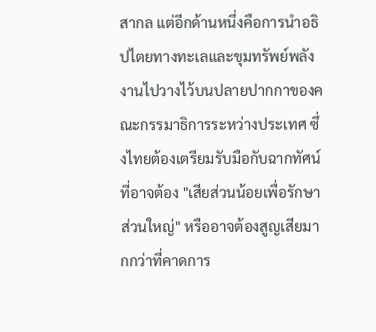สากล แต่อีกด้านหนึ่งคือการนำอธิปไตยทางทะเลและขุมทรัพย์พลังงานไปวางไว้บนปลายปากกาของคณะกรรมาธิการระหว่างประเทศ ซึ่งไทยต้องเตรียมรับมือกับฉากทัศน์ที่อาจต้อง "เสียส่วนน้อยเพื่อรักษาส่วนใหญ่" หรืออาจต้องสูญเสียมากกว่าที่คาดการ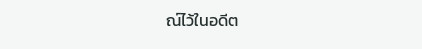ณ์ไว้ในอดีต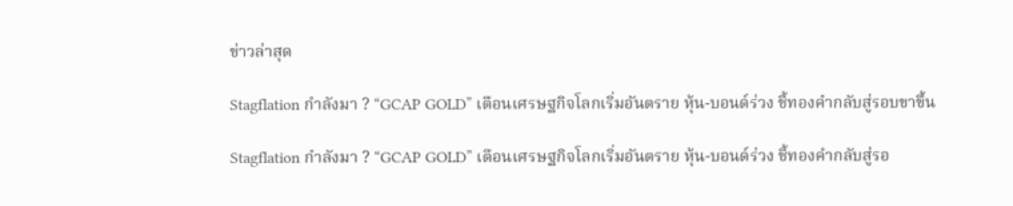ข่าวล่าสุด

Stagflation กำลังมา ? “GCAP GOLD” เตือนเศรษฐกิจโลกเริ่มอันตราย หุ้น-บอนด์ร่วง ชี้ทองคำกลับสู่รอบขาขึ้น

Stagflation กำลังมา ? “GCAP GOLD” เตือนเศรษฐกิจโลกเริ่มอันตราย หุ้น-บอนด์ร่วง ชี้ทองคำกลับสู่รอ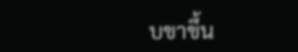บขาขึ้น